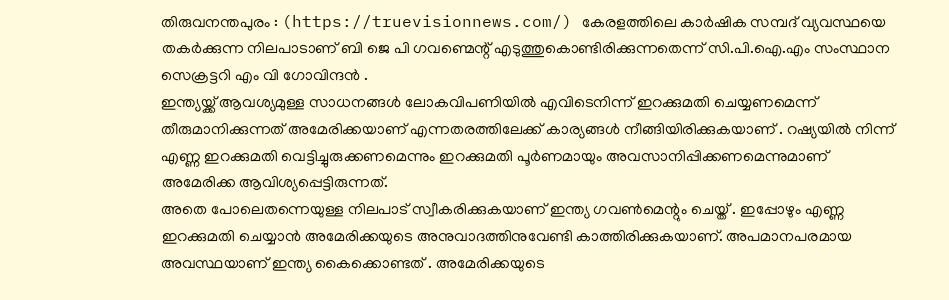തിരുവനന്തപുരം : (https://truevisionnews.com/) കേരളത്തിലെ കാർഷിക സമ്പദ് വ്യവസ്ഥയെ തകർക്കുന്ന നിലപാടാണ് ബി ജെ പി ഗവണ്മെന്റ് എടുത്തുകൊണ്ടിരിക്കുന്നതെന്ന് സി.പി.ഐ.എം സംസ്ഥാന സെക്രട്ടറി എം വി ഗോവിന്ദൻ .
ഇന്ത്യയ്ക്ക് ആവശ്യമുള്ള സാധനങ്ങൾ ലോകവിപണിയിൽ എവിടെനിന്ന് ഇറക്കുമതി ചെയ്യണമെന്ന് തീരുമാനിക്കുന്നത് അമേരിക്കയാണ് എന്നതരത്തിലേക്ക് കാര്യങ്ങൾ നീങ്ങിയിരിക്കുകയാണ് . റഷ്യയിൽ നിന്ന് എണ്ണ ഇറക്കുമതി വെട്ടിച്ചുരുക്കണമെന്നും ഇറക്കുമതി പൂർണമായും അവസാനിപ്പിക്കണമെന്നുമാണ് അമേരിക്ക ആവിശ്യപ്പെട്ടിരുന്നത്.
അതെ പോലെതന്നെയുള്ള നിലപാട് സ്വീകരിക്കുകയാണ് ഇന്ത്യ ഗവൺമെന്റും ചെയ്ത് . ഇപ്പോഴും എണ്ണ ഇറക്കുമതി ചെയ്യാൻ അമേരിക്കയുടെ അനുവാദത്തിനുവേണ്ടി കാത്തിരിക്കുകയാണ്. അപമാനപരമായ അവസ്ഥയാണ് ഇന്ത്യ കൈക്കൊണ്ടത് . അമേരിക്കയുടെ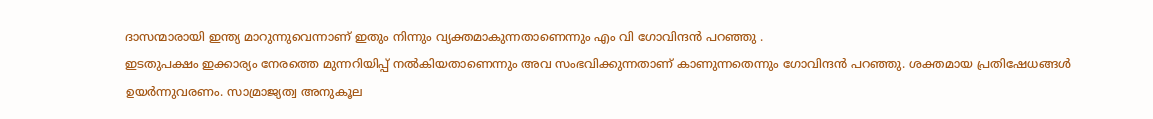ദാസന്മാരായി ഇന്ത്യ മാറുന്നുവെന്നാണ് ഇതും നിന്നും വ്യക്തമാകുന്നതാണെന്നും എം വി ഗോവിന്ദൻ പറഞ്ഞു .
ഇടതുപക്ഷം ഇക്കാര്യം നേരത്തെ മുന്നറിയിപ്പ് നൽകിയതാണെന്നും അവ സംഭവിക്കുന്നതാണ് കാണുന്നതെന്നും ഗോവിന്ദൻ പറഞ്ഞു. ശക്തമായ പ്രതിഷേധങ്ങൾ ഉയർന്നുവരണം. സാമ്രാജ്യത്വ അനുകൂല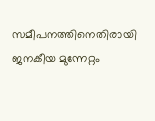സമീപനത്തിനെതിരായി ജനകീയ മുന്നേറ്റം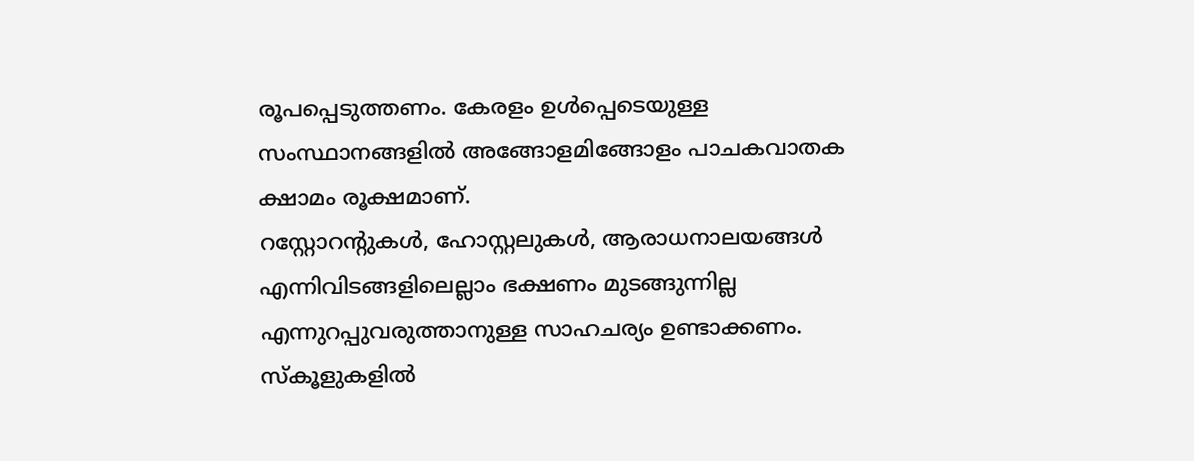രൂപപ്പെടുത്തണം. കേരളം ഉൾപ്പെടെയുള്ള സംസ്ഥാനങ്ങളിൽ അങ്ങോളമിങ്ങോളം പാചകവാതക ക്ഷാമം രൂക്ഷമാണ്.
റസ്റ്റോറന്റുകൾ, ഹോസ്റ്റലുകൾ, ആരാധനാലയങ്ങൾ എന്നിവിടങ്ങളിലെല്ലാം ഭക്ഷണം മുടങ്ങുന്നില്ല എന്നുറപ്പുവരുത്താനുള്ള സാഹചര്യം ഉണ്ടാക്കണം. സ്കൂളുകളിൽ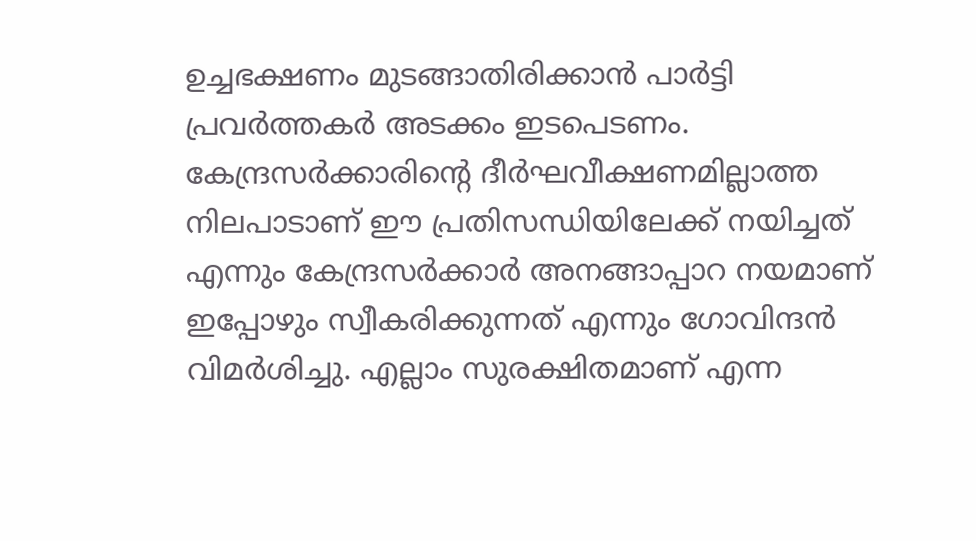ഉച്ചഭക്ഷണം മുടങ്ങാതിരിക്കാൻ പാർട്ടി പ്രവർത്തകർ അടക്കം ഇടപെടണം.
കേന്ദ്രസർക്കാരിന്റെ ദീർഘവീക്ഷണമില്ലാത്ത നിലപാടാണ് ഈ പ്രതിസന്ധിയിലേക്ക് നയിച്ചത് എന്നും കേന്ദ്രസർക്കാർ അനങ്ങാപ്പാറ നയമാണ് ഇപ്പോഴും സ്വീകരിക്കുന്നത് എന്നും ഗോവിന്ദൻ വിമർശിച്ചു. എല്ലാം സുരക്ഷിതമാണ് എന്ന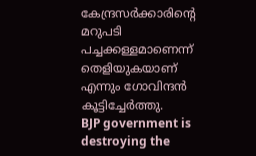കേന്ദ്രസർക്കാരിന്റെ മറുപടി പച്ചക്കള്ളമാണെന്ന് തെളിയുകയാണ് എന്നും ഗോവിന്ദൻ കൂട്ടിച്ചേർത്തു.
BJP government is destroying the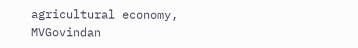agricultural economy, MVGovindan